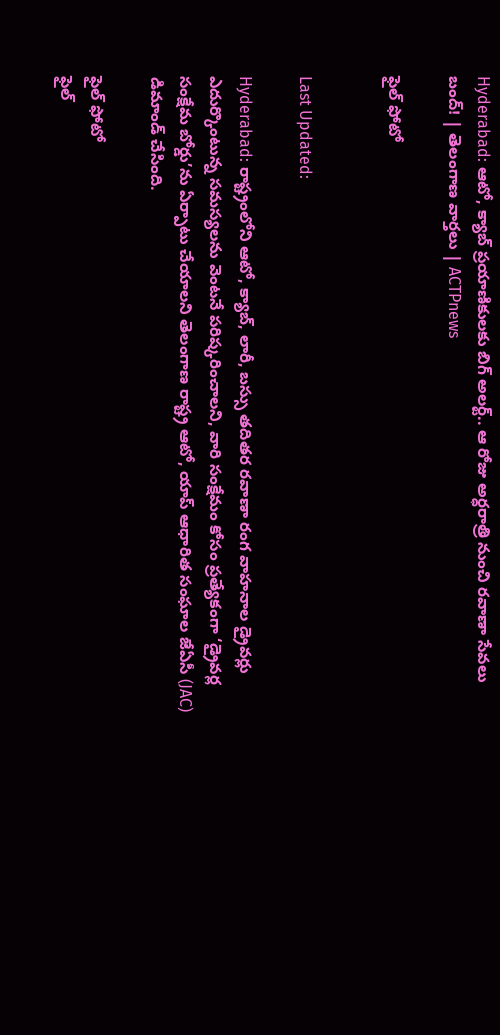Hyderabad: ఆటో, క్యాబ్ ప్రయాణికులకు బిగ్ అలర్ట్.. ఆ రోజు అర్ధరాత్రి నుంచి రవాణా సేవలు బంద్! | తెలంగాణ వార్తలు | ACTPnews

ఫైల్ ఫోటో


Last Updated:

Hyderabad: రాష్ట్రంలోని ఆటో, క్యాబ్, లారీ, బస్సు తదితర రవాణా రంగ వాహనాల డ్రైవర్లు ఎదుర్కొంటున్న సమస్యలను వెంటనే పరిష్కరించాలని, వారి సంక్షేమం కోసం ప్రత్యేకంగా ‘డ్రైవర్ల సంక్షేమ బోర్డు’ను ఏర్పాటు చేయాలని తెలంగాణ రాష్ట్ర ఆటో, యాప్ ఆధారిత సంఘాల జేఏసీ (JAC) డిమాండ్ చేసింది.

ఫైల్ ఫోటో
ఫైల్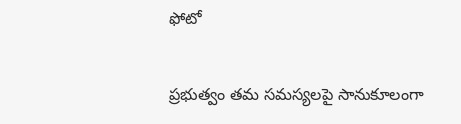ఫోటో

ప్రభుత్వం తమ సమస్యలపై సానుకూలంగా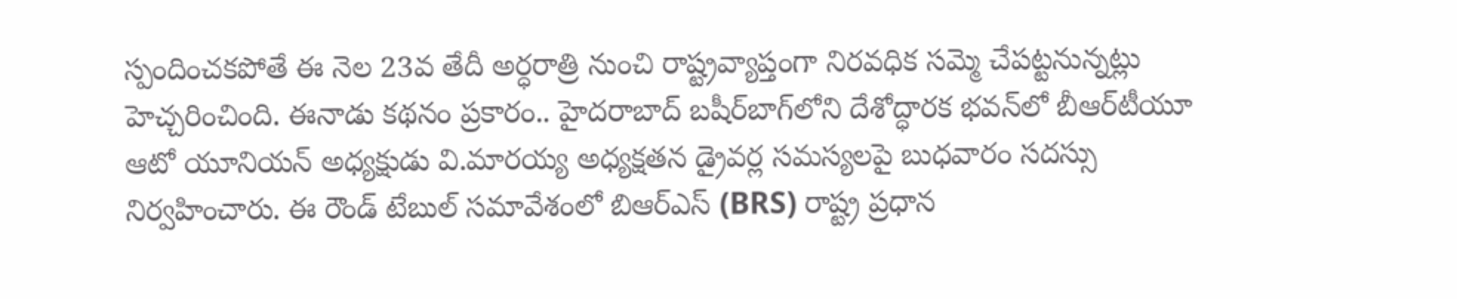స్పందించకపోతే ఈ నెల 23వ తేదీ అర్ధరాత్రి నుంచి రాష్ట్రవ్యాప్తంగా నిరవధిక సమ్మె చేపట్టనున్నట్లు హెచ్చరించింది. ఈనాడు కథనం ప్రకారం.. హైదరాబాద్ బషీర్‌బాగ్‌లోని దేశోద్ధారక భవన్‌లో బీఆర్‌టీయూ ఆటో యూనియన్ అధ్యక్షుడు వి.మారయ్య అధ్యక్షతన డ్రైవర్ల సమస్యలపై బుధవారం సదస్సు నిర్వహించారు. ఈ రౌండ్ టేబుల్ సమావేశంలో బిఆర్ఎస్ (BRS) రాష్ట్ర ప్రధాన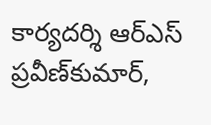కార్యదర్శి ఆర్‌ఎస్ ప్రవీణ్‌కుమార్,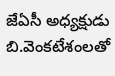జేఏసీ అధ్యక్షుడు బి.వెంకటేశంలతో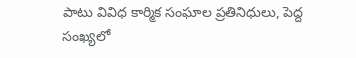పాటు వివిధ కార్మిక సంఘాల ప్రతినిధులు, పెద్ద సంఖ్యలో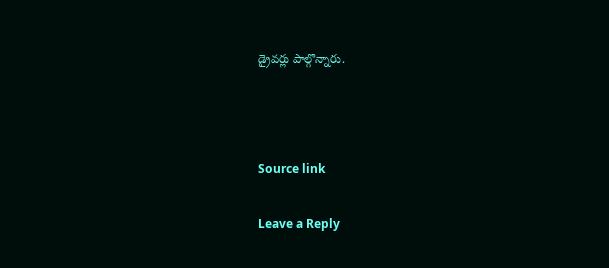డ్రైవర్లు పాల్గొన్నారు.



Source link

Leave a Reply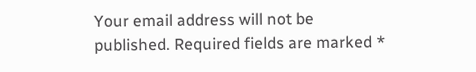Your email address will not be published. Required fields are marked *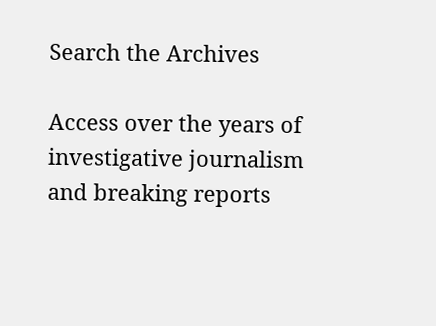Search the Archives

Access over the years of investigative journalism and breaking reports